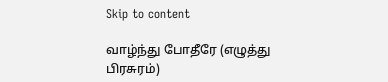Skip to content

வாழ்ந்து போதீரே (எழுத்து பிரசுரம்)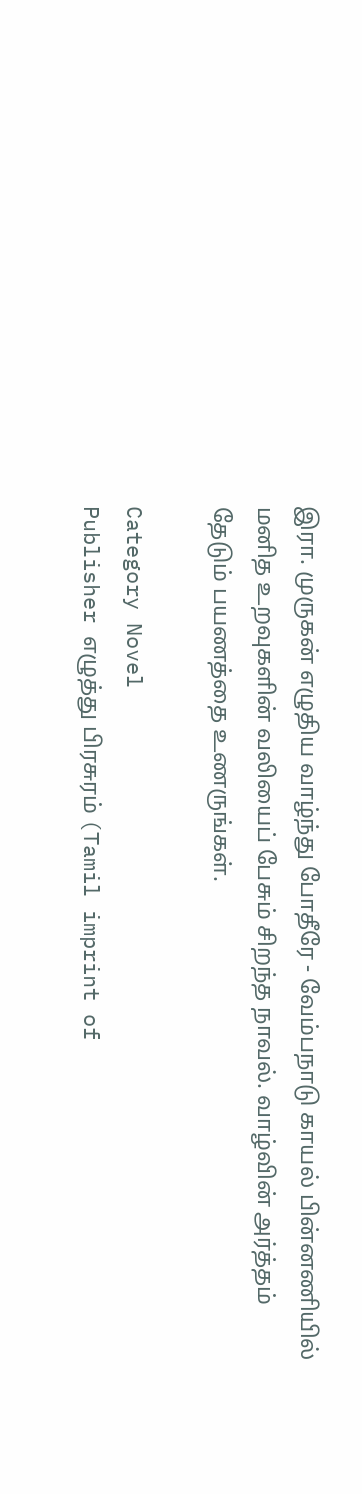இரா. முருகன் எழுதிய வாழ்ந்து போதீரே - வேம்பநாடு காயல் பின்னணியில் மனித உறவுகளின் வலியைப் பேசும் சிறந்த நாவல். வாழ்வின் அர்த்தம் தேடும் பயணத்தை உணருங்கள்.

Category Novel
Publisher எழுத்து பிரசுரம் (Tamil imprint of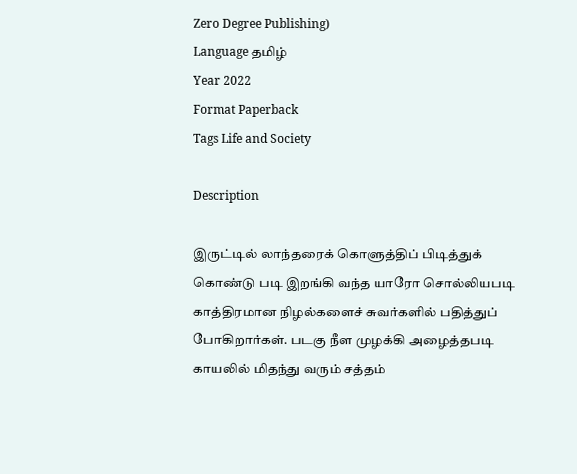Zero Degree Publishing)
Language தமிழ்
Year 2022
Format Paperback
Tags Life and Society

Description

இருட்டில் லாந்தரைக் கொளுத்திப் பிடித்துக் கொண்டு படி இறங்கி வந்த யாரோ சொல்லியபடி காத்திரமான நிழல்களைச் சுவர்களில் பதித்துப் போகிறார்கள். படகு நீள முழக்கி அழைத்தபடி காயலில் மிதந்து வரும் சத்தம்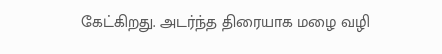கேட்கிறது. அடர்ந்த திரையாக மழை வழி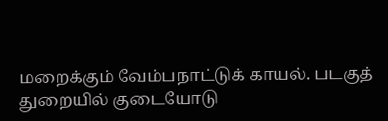மறைக்கும் வேம்பநாட்டுக் காயல். படகுத் துறையில் குடையோடு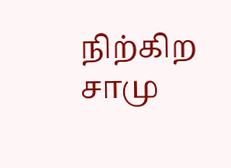நிற்கிற சாமு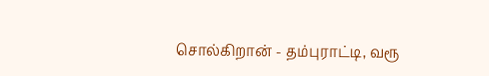சொல்கிறான் - தம்புராட்டி, வரூ